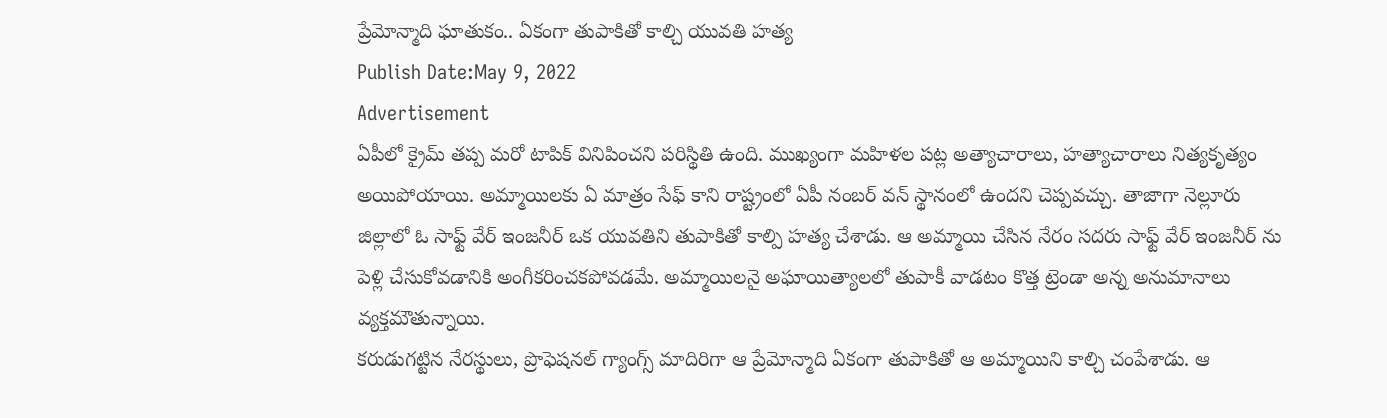ప్రేమోన్మాది ఘాతుకం.. ఏకంగా తుపాకితో కాల్చి యువతి హత్య
Publish Date:May 9, 2022
Advertisement
ఏపీలో క్రైమ్ తప్ప మరో టాపిక్ వినిపించని పరిస్థితి ఉంది. ముఖ్యంగా మహిళల పట్ల అత్యాచారాలు, హత్యాచారాలు నిత్యకృత్యం అయిపోయాయి. అమ్మాయిలకు ఏ మాత్రం సేఫ్ కాని రాష్ట్రంలో ఏపీ నంబర్ వన్ స్థానంలో ఉందని చెప్పవచ్చు. తాజాగా నెల్లూరు జిల్లాలో ఓ సాఫ్ట్ వేర్ ఇంజనీర్ ఒక యువతిని తుపాకితో కాల్పి హత్య చేశాడు. ఆ అమ్మాయి చేసిన నేరం సదరు సాఫ్ట్ వేర్ ఇంజనీర్ ను పెళ్లి చేసుకోవడానికి అంగీకరించకపోవడమే. అమ్మాయిలనై అఘాయిత్యాలలో తుపాకీ వాడటం కొత్త ట్రెండా అన్న అనుమానాలు వ్యక్తమౌతున్నాయి.
కరుడుగట్టిన నేరస్థులు, ప్రొఫెషనల్ గ్యాంగ్స్ మాదిరిగా ఆ ప్రేమోన్మాది ఏకంగా తుపాకితో ఆ అమ్మాయిని కాల్చి చంపేశాడు. ఆ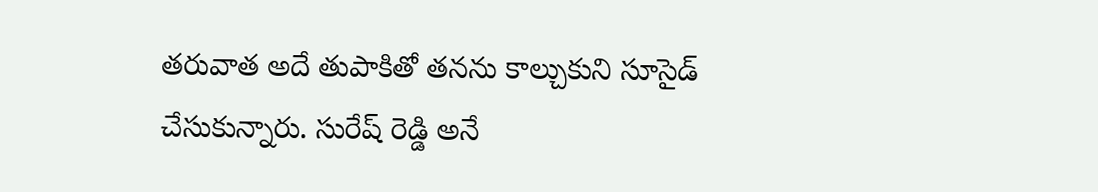తరువాత అదే తుపాకితో తనను కాల్చుకుని సూసైడ్ చేసుకున్నారు. సురేష్ రెడ్డి అనే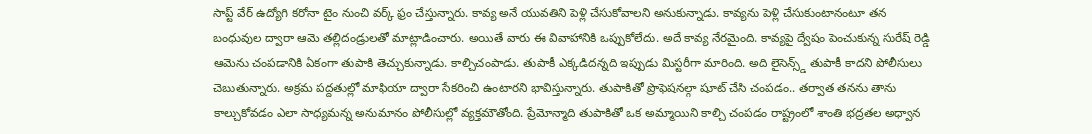సాప్ట్ వేర్ ఉద్యోగి కరోనా టైం నుంచి వర్క్ ఫ్రం చేస్తున్నారు. కావ్య అనే యువతిని పెళ్లి చేసుకోవాలని అనుకున్నాడు. కావ్యను పెళ్లి చేసుకుంటానంటూ తన బంధువుల ద్వారా ఆమె తల్లిదండ్రులతో మాట్లాడించారు. అయితే వారు ఈ వివాహానికి ఒప్పుకోలేదు. అదే కావ్య నేరమైంది. కావ్యపై ద్వేషం పెంచుకున్న సురేష్ రెడ్డి ఆమెను చంపడానికి ఏకంగా తుపాకి తెచ్చుకున్నాడు. కాల్చిచంపాడు. తుపాకీ ఎక్కడిదన్నది ఇప్పుడు మిస్టరీగా మారింది. అది లైసెన్స్డ్ తుపాకీ కాదని పోలీసులు చెబుతున్నారు. అక్రమ పద్దతుల్లో మాఫియా ద్వారా సేకరించి ఉంటారని భావిస్తున్నారు. తుపాకితో ప్రొఫెషనల్గా షూట్ చేసి చంపడం.. తర్వాత తనను తాను కాల్చుకోవడం ఎలా సాధ్యమన్న అనుమానం పోలీసుల్లో వ్యక్తమౌతోంది. ప్రేమోన్మాది తుపాకితో ఒక అమ్మాయిని కాల్చి చంపడం రాష్ట్రంలో శాంతి భద్రతల అధ్వాన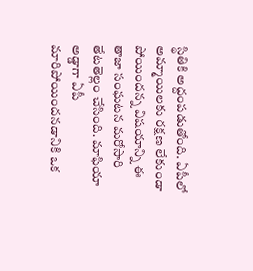స్థితికి అద్దంపడుతోంది. ఏపీలో అమ్మాయిలకు రక్షణ లేకుండా పోయిందన్న విషయాన్ని ఈ తాజా సంఘటన మరోసారి తేటతెల్లం చేసింది. మాఫియా అడ్డాగా ఏపీ మారిపోయిందనడానికి ఒక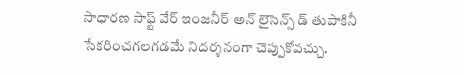సాధారణ సాఫ్ట్ వేర్ ఇంజనీర్ అన్ లైసెన్స్ డ్ తుపాకినీ సేకరించగలగడమే నిదర్శనంగా చెప్పుకోవచ్చు.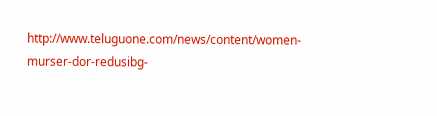http://www.teluguone.com/news/content/women-murser-dor-redusibg-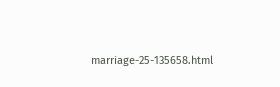marriage-25-135658.html